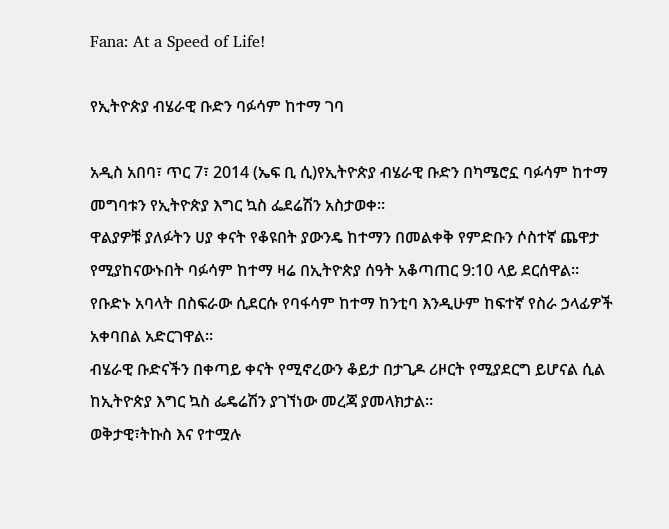Fana: At a Speed of Life!

የኢትዮጵያ ብሄራዊ ቡድን ባፉሳም ከተማ ገባ

አዲስ አበባ፣ ጥር 7፣ 2014 (ኤፍ ቢ ሲ)የኢትዮጵያ ብሄራዊ ቡድን በካሜሮኗ ባፉሳም ከተማ መግባቱን የኢትዮጵያ እግር ኳስ ፌደሬሽን አስታወቀ።
ዋልያዎቹ ያለፉትን ሀያ ቀናት የቆዩበት ያውንዴ ከተማን በመልቀቅ የምድቡን ሶስተኛ ጨዋታ የሚያከናውኑበት ባፉሳም ከተማ ዛሬ በኢትዮጵያ ሰዓት አቆጣጠር 9:10 ላይ ደርሰዋል።
የቡድኑ አባላት በስፍራው ሲደርሱ የባፋሳም ከተማ ከንቲባ እንዲሁም ከፍተኛ የስራ ኃላፊዎች አቀባበል አድርገዋል።
ብሄራዊ ቡድናችን በቀጣይ ቀናት የሚኖረውን ቆይታ በታጊዶ ሪዞርት የሚያደርግ ይሆናል ሲል ከኢትዮጵያ እግር ኳስ ፌዴሬሽን ያገኘነው መረጃ ያመላክታል።
ወቅታዊ፣ትኩስ እና የተሟሉ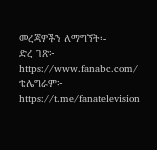መረጃዎችን ለማግኘት፡-
ድረ ገጽ፦ https://www.fanabc.com/
ቴሌግራም፦ https://t.me/fanatelevision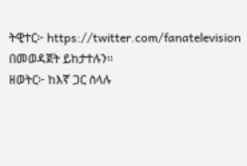ትዊተር፦ https://twitter.com/fanatelevision በመወዳጀት ይከታተሉን፡፡
ዘወትር፦ ከእኛ ጋር ስላሉ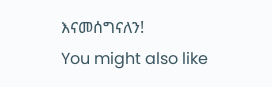እናመሰግናለን!
You might also like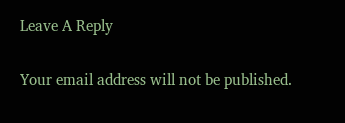Leave A Reply

Your email address will not be published.